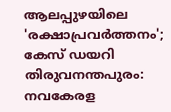ആലപ്പുഴയിലെ 'രക്ഷാപ്രവർത്തനം'; കേസ് ഡയറി
തിരുവനന്തപുരം: നവകേരള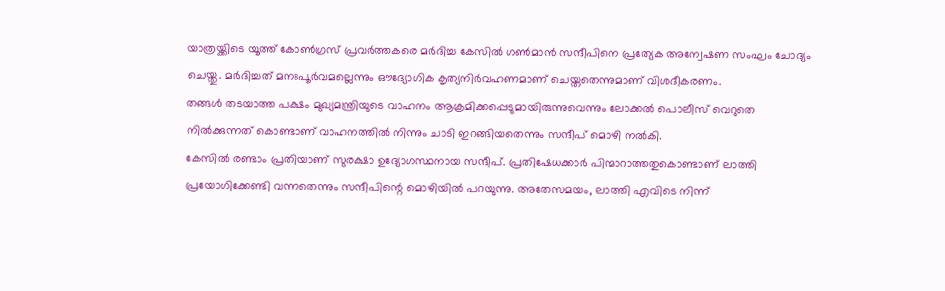യാത്രയ്ക്കിടെ യൂത്ത് കോൺഗ്രസ് പ്രവർത്തകരെ മർദിച്ച കേസിൽ ഗൺമാൻ സന്ദീപിനെ പ്രത്യേക അന്വേഷണ സംഘം ചോദ്യം ചെയ്തു. മർദിച്ചത് മനഃപൂർവമല്ലെന്നും ഔദ്യോഗിക കൃത്യനിർവഹണമാണ് ചെയ്തതെന്നുമാണ് വിശദീകരണം.
തങ്ങൾ തടയാത്ത പക്ഷം മുഖ്യമന്ത്രിയുടെ വാഹനം ആക്രമിക്കപ്പെടുമായിരുന്നുവെന്നും ലോക്കൽ പൊലീസ് വെറുതെ നിൽക്കുന്നത് കൊണ്ടാണ് വാഹനത്തിൽ നിന്നും ചാടി ഇറങ്ങിയതെന്നും സന്ദീപ് മൊഴി നൽകി.
കേസിൽ രണ്ടാം പ്രതിയാണ് സുരക്ഷാ ഉദ്യോഗസ്ഥനായ സന്ദീപ്. പ്രതിഷേധക്കാർ പിന്മാറാത്തതുകൊണ്ടാണ് ലാത്തി പ്രയോഗിക്കേണ്ടി വന്നതെന്നും സന്ദീപിന്റെ മൊഴിയിൽ പറയുന്നു. അതേസമയം, ലാത്തി എവിടെ നിന്ന്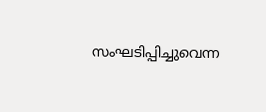സംഘടിപ്പിച്ചുവെന്ന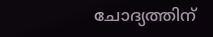ചോദ്യത്തിന്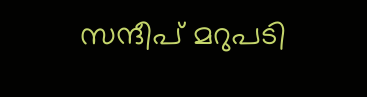സന്ദീപ് മറുപടി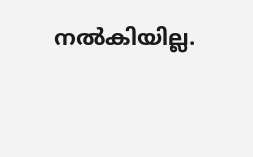നൽകിയില്ല.